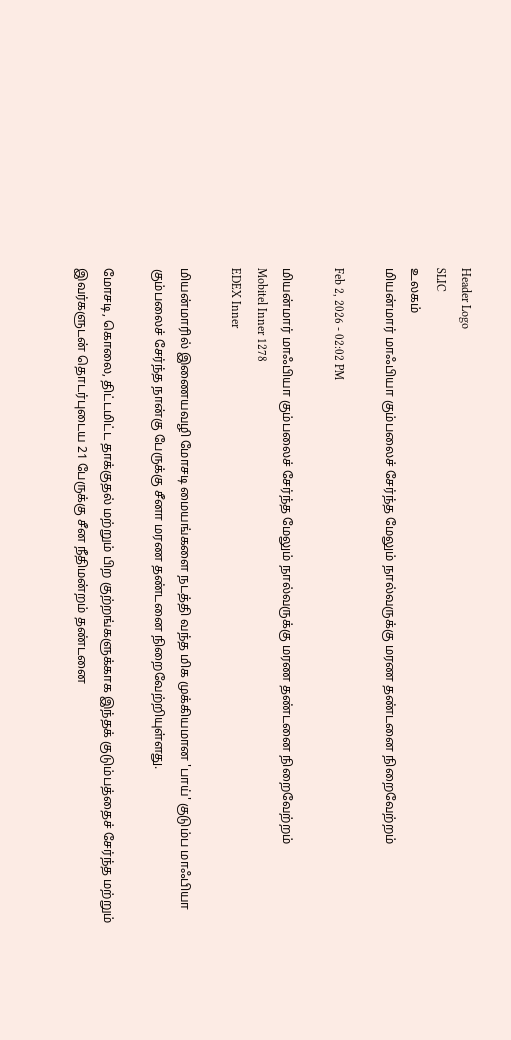Header Logo
SLIC
உலகம்
மியன்மார் மாஃபியா கும்பலைச் சேர்ந்த மேலும் நால்வருக்கு மரண தண்டனை நிறைவேற்றம்

Feb 2, 2026 - 02:02 PM

மியன்மார் மாஃபியா கும்பலைச் சேர்ந்த மேலும் நால்வருக்கு மரண தண்டனை நிறைவேற்றம்
Mobitel Inner 1278
EDEX Inner

மியன்மாரில் இணையவழி மோசடி மையங்களை நடத்தி வந்த மிக முக்கியமான 'பாய்' குடும்ப மாஃபியா கும்பலைச் சேர்ந்த நான்கு பேருக்கு சீனா மரண தண்டனை நிறைவேற்றியுள்ளது.

மோசடி, கொலை, திட்டமிட்ட தாக்குதல் மற்றும் பிற குற்றங்களுக்காக இந்தக் குடும்பத்தைச் சேர்ந்த மற்றும் இவர்களுடன் தொடர்புடைய 21 பேருக்கு சீன நீதிமன்றம் தண்டனை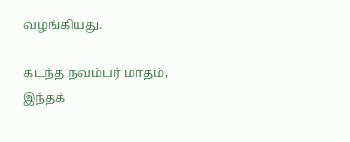வழங்கியது.

கடந்த நவம்பர் மாதம், இந்தக்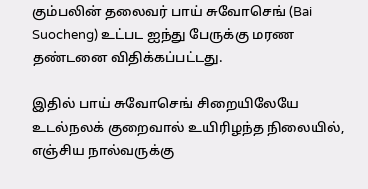கும்பலின் தலைவர் பாய் சுவோசெங் (Bai Suocheng) உட்பட ஐந்து பேருக்கு மரண தண்டனை விதிக்கப்பட்டது.

இதில் பாய் சுவோசெங் சிறையிலேயே உடல்நலக் குறைவால் உயிரிழந்த நிலையில், எஞ்சிய நால்வருக்கு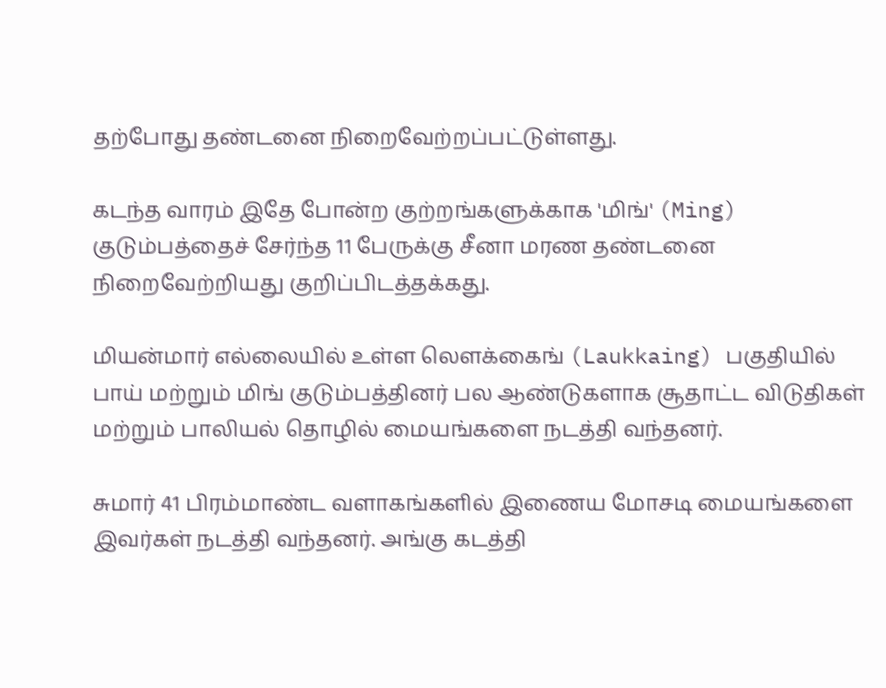தற்போது தண்டனை நிறைவேற்றப்பட்டுள்ளது.

கடந்த வாரம் இதே போன்ற குற்றங்களுக்காக 'மிங்' (Ming) குடும்பத்தைச் சேர்ந்த 11 பேருக்கு சீனா மரண தண்டனை நிறைவேற்றியது குறிப்பிடத்தக்கது.

மியன்மார் எல்லையில் உள்ள லௌக்கைங் (Laukkaing) பகுதியில் பாய் மற்றும் மிங் குடும்பத்தினர் பல ஆண்டுகளாக சூதாட்ட விடுதிகள் மற்றும் பாலியல் தொழில் மையங்களை நடத்தி வந்தனர்.

சுமார் 41 பிரம்மாண்ட வளாகங்களில் இணைய மோசடி மையங்களை இவர்கள் நடத்தி வந்தனர். அங்கு கடத்தி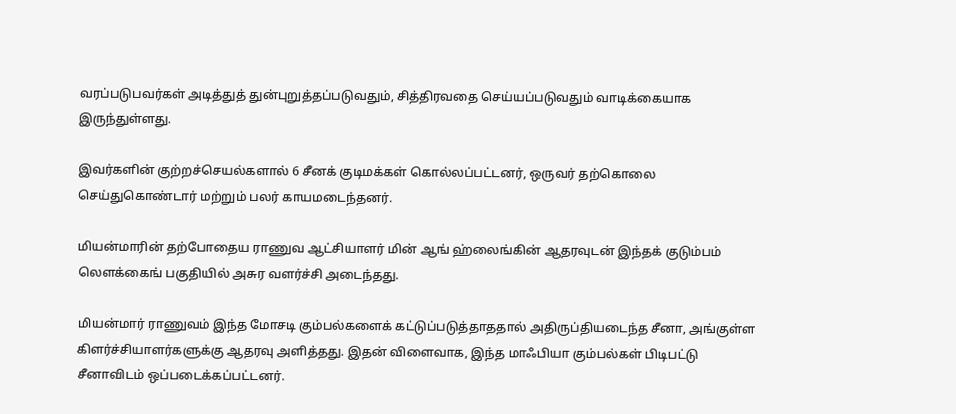வரப்படுபவர்கள் அடித்துத் துன்புறுத்தப்படுவதும், சித்திரவதை செய்யப்படுவதும் வாடிக்கையாக இருந்துள்ளது.

இவர்களின் குற்றச்செயல்களால் 6 சீனக் குடிமக்கள் கொல்லப்பட்டனர், ஒருவர் தற்கொலை செய்துகொண்டார் மற்றும் பலர் காயமடைந்தனர்.

மியன்மாரின் தற்போதைய ராணுவ ஆட்சியாளர் மின் ஆங் ஹ்லைங்கின் ஆதரவுடன் இந்தக் குடும்பம் லௌக்கைங் பகுதியில் அசுர வளர்ச்சி அடைந்தது.

மியன்மார் ராணுவம் இந்த மோசடி கும்பல்களைக் கட்டுப்படுத்தாததால் அதிருப்தியடைந்த சீனா, அங்குள்ள கிளர்ச்சியாளர்களுக்கு ஆதரவு அளித்தது. இதன் விளைவாக, இந்த மாஃபியா கும்பல்கள் பிடிபட்டு சீனாவிடம் ஒப்படைக்கப்பட்டனர்.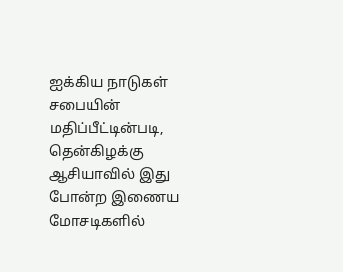ஐக்கிய நாடுகள் சபையின் மதிப்பீட்டின்படி, தென்கிழக்கு ஆசியாவில் இது போன்ற இணைய மோசடிகளில்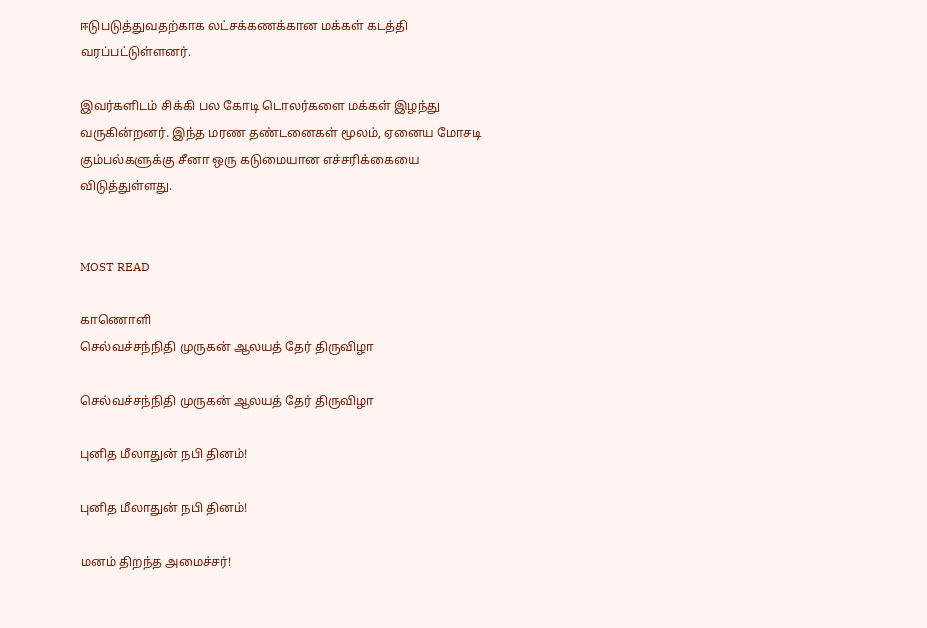ஈடுபடுத்துவதற்காக லட்சக்கணக்கான மக்கள் கடத்தி வரப்பட்டுள்ளனர்.

இவர்களிடம் சிக்கி பல கோடி டொலர்களை மக்கள் இழந்து வருகின்றனர். இந்த மரண தண்டனைகள் மூலம், ஏனைய மோசடி கும்பல்களுக்கு சீனா ஒரு கடுமையான எச்சரிக்கையை விடுத்துள்ளது.


MOST READ

காணொளி
செல்வச்சந்நிதி முருகன் ஆலயத் தேர் திருவிழா

செல்வச்சந்நிதி முருகன் ஆலயத் தேர் திருவிழா

புனித மீலாதுன் நபி தினம்!

புனித மீலாதுன் நபி தினம்!

மனம் திறந்த அமைச்சர்!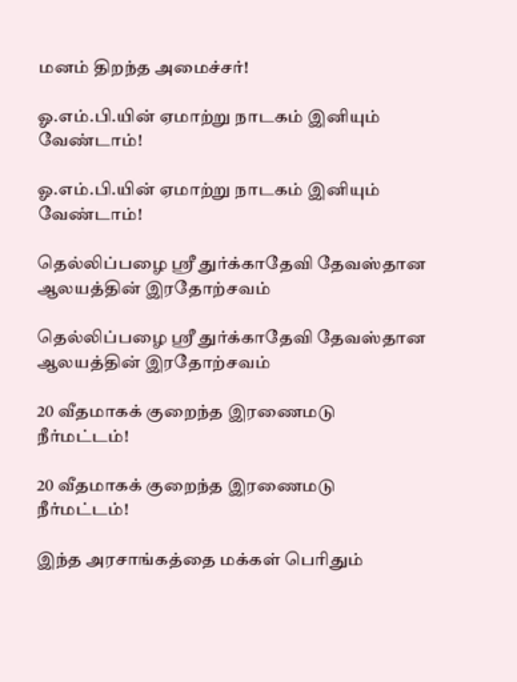மனம் திறந்த அமைச்சர்!

ஓ.எம்.பி.யின் ஏமாற்று நாடகம் இனியும் வேண்டாம்!

ஓ.எம்.பி.யின் ஏமாற்று நாடகம் இனியும் வேண்டாம்!

தெல்லிப்பழை ஸ்ரீ துர்க்காதேவி தேவஸ்தான ஆலயத்தின் இரதோற்சவம்

தெல்லிப்பழை ஸ்ரீ துர்க்காதேவி தேவஸ்தான ஆலயத்தின் இரதோற்சவம்

20 வீதமாகக் குறைந்த இரணைமடு நீர்மட்டம்!

20 வீதமாகக் குறைந்த இரணைமடு நீர்மட்டம்!

இந்த அரசாங்கத்தை மக்கள் பெரிதும்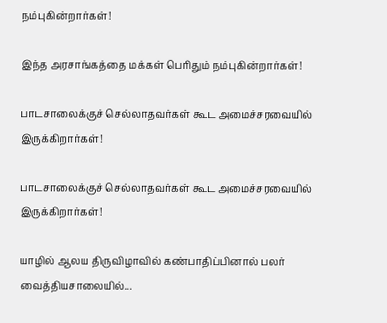நம்புகின்றார்கள்!

இந்த அரசாங்கத்தை மக்கள் பெரிதும் நம்புகின்றார்கள்!

பாடசாலைக்குச் செல்லாதவர்கள் கூட அமைச்சரவையில் இருக்கிறார்கள்!

பாடசாலைக்குச் செல்லாதவர்கள் கூட அமைச்சரவையில் இருக்கிறார்கள்!

யாழில் ஆலய திருவிழாவில் கண்பாதிப்பினால் பலர் வைத்தியசாலையில்...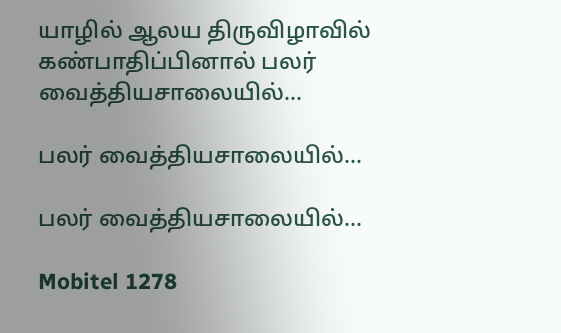யாழில் ஆலய திருவிழாவில் கண்பாதிப்பினால் பலர் வைத்தியசாலையில்...

பலர் வைத்தியசாலையில்...

பலர் வைத்தியசாலையில்...

Mobitel 1278